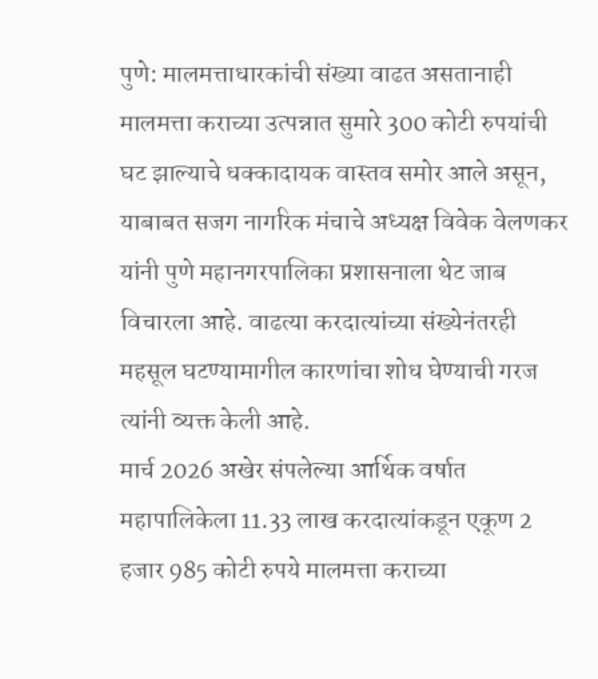पुणे: मालमत्ताधारकांची संख्या वाढत असतानाही मालमत्ता कराच्या उत्पन्नात सुमारे 300 कोटी रुपयांची घट झाल्याचे धक्कादायक वास्तव समोर आले असून, याबाबत सजग नागरिक मंचाचे अध्यक्ष विवेक वेलणकर यांनी पुणे महानगरपालिका प्रशासनाला थेट जाब विचारला आहे. वाढत्या करदात्यांच्या संख्येनंतरही महसूल घटण्यामागील कारणांचा शोध घेण्याची गरज त्यांनी व्यक्त केली आहे.
मार्च 2026 अखेर संपलेल्या आर्थिक वर्षात महापालिकेला 11.33 लाख करदात्यांकडून एकूण 2 हजार 985 कोटी रुपये मालमत्ता कराच्या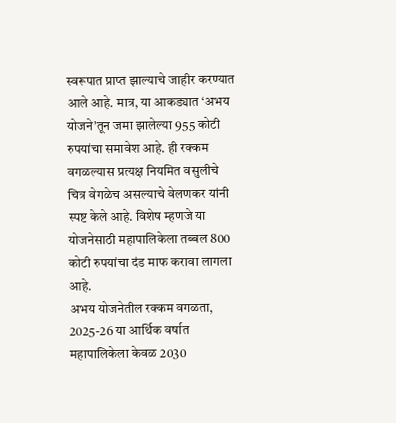स्वरूपात प्राप्त झाल्याचे जाहीर करण्यात आले आहे. मात्र, या आकड्यात ‘अभय योजने’तून जमा झालेल्या 955 कोटी रुपयांचा समावेश आहे. ही रक्कम वगळल्यास प्रत्यक्ष नियमित वसुलीचे चित्र वेगळेच असल्याचे वेलणकर यांनी स्पष्ट केले आहे. विशेष म्हणजे या योजनेसाठी महापालिकेला तब्बल 800 कोटी रुपयांचा दंड माफ करावा लागला आहे.
अभय योजनेतील रक्कम वगळता, 2025-26 या आर्थिक वर्षात महापालिकेला केवळ 2030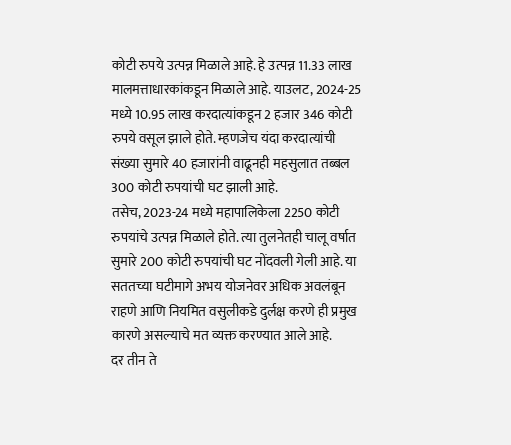कोटी रुपये उत्पन्न मिळाले आहे. हे उत्पन्न 11.33 लाख मालमत्ताधारकांकडून मिळाले आहे. याउलट, 2024-25 मध्ये 10.95 लाख करदात्यांकडून 2 हजार 346 कोटी रुपये वसूल झाले होते. म्हणजेच यंदा करदात्यांची संख्या सुमारे 40 हजारांनी वाढूनही महसुलात तब्बल 300 कोटी रुपयांची घट झाली आहे.
तसेच, 2023-24 मध्ये महापालिकेला 2250 कोटी रुपयांचे उत्पन्न मिळाले होते. त्या तुलनेतही चालू वर्षात सुमारे 200 कोटी रुपयांची घट नोंदवली गेली आहे. या सततच्या घटीमागे अभय योजनेवर अधिक अवलंबून राहणे आणि नियमित वसुलीकडे दुर्लक्ष करणे ही प्रमुख कारणे असल्याचे मत व्यक्त करण्यात आले आहे.
दर तीन ते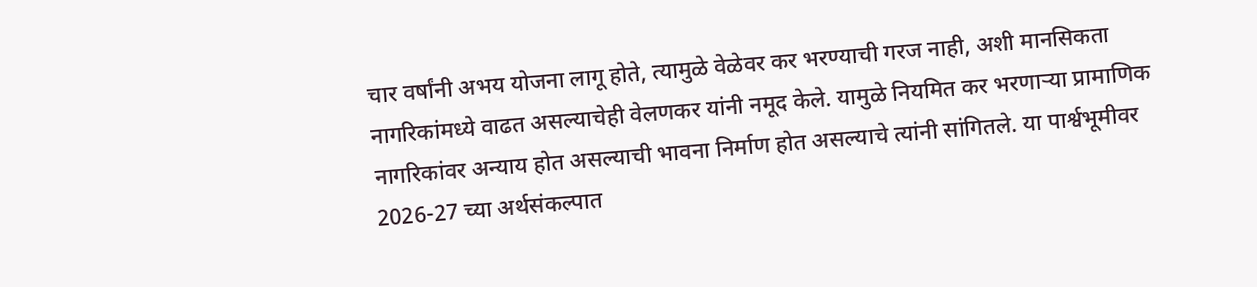चार वर्षांनी अभय योजना लागू होते, त्यामुळे वेळेवर कर भरण्याची गरज नाही, अशी मानसिकता नागरिकांमध्ये वाढत असल्याचेही वेलणकर यांनी नमूद केले. यामुळे नियमित कर भरणाऱ्या प्रामाणिक नागरिकांवर अन्याय होत असल्याची भावना निर्माण होत असल्याचे त्यांनी सांगितले. या पार्श्वभूमीवर 2026-27 च्या अर्थसंकल्पात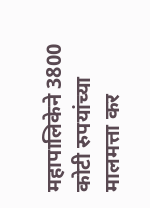महापालिकेने 3800 कोटी रुपयांच्या मालमत्ता कर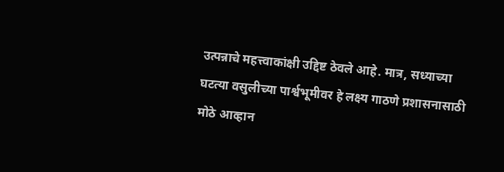उत्पन्नाचे महत्त्वाकांक्षी उद्दिष्ट ठेवले आहे. मात्र, सध्याच्या घटत्या वसुलीच्या पार्श्वभूमीवर हे लक्ष्य गाठणे प्रशासनासाठी मोठे आव्हान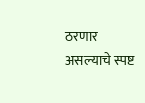ठरणार असल्याचे स्पष्ट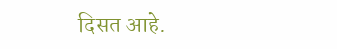दिसत आहे.